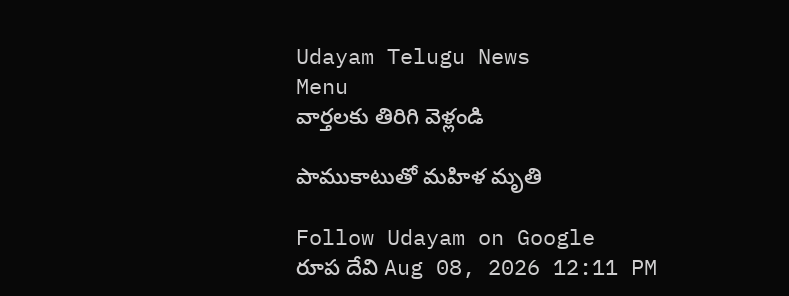Udayam Telugu News
Menu
వార్తలకు తిరిగి వెళ్లండి

పాముకాటుతో మహిళ మృతి

Follow Udayam on Google
రూప దేవి Aug 08, 2026 12:11 PM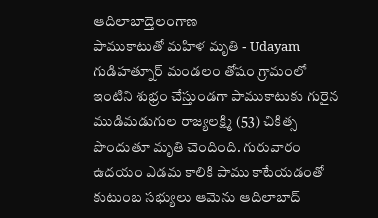ఆదిలాబాద్తెలంగాణ
పాముకాటుతో మహిళ మృతి - Udayam
గుడిహత్నూర్‌ మండలం తోషం గ్రామంలో ఇంటిని శుభ్రం చేస్తుండగా పాముకాటుకు గురైన ముడిమడుగుల రాజ్యలక్ష్మి (53) చికిత్స పొందుతూ మృతి చెందింది. గురువారం ఉదయం ఎడమ కాలికి పాము కాటేయడంతో కుటుంబ సభ్యులు ఆమెను ఆదిలాబాద్‌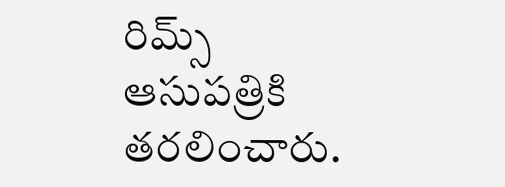రిమ్స్‌ ఆసుపత్రికి తరలించారు.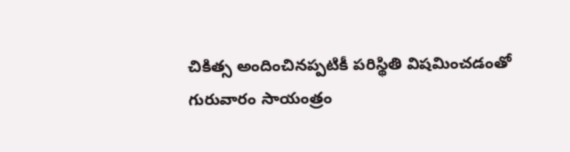చికిత్స అందించినప్పటికీ పరిస్థితి విషమించడంతో గురువారం సాయంత్రం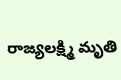రాజ్యలక్ష్మి మృతి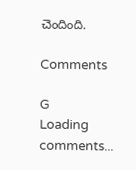చెందింది.

Comments

G
Loading comments...